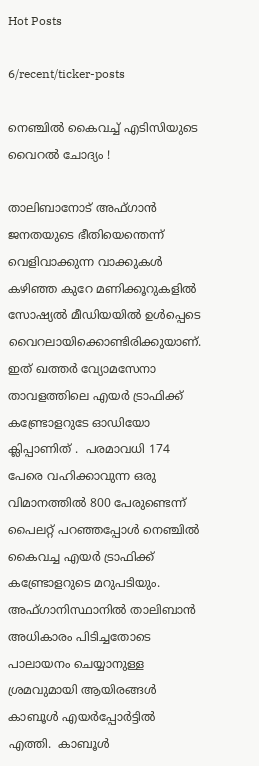Hot Posts

6/recent/ticker-posts

നെഞ്ചില്‍ കൈവച്ച് എടിസിയുടെ വൈറല്‍ ചോദ്യം !

താലിബാനോട് അഫ്‍ഗാന്‍ ജനതയുടെ ഭീതിയെന്തെന്ന് വെളിവാക്കുന്ന വാക്കുകള്‍ കഴിഞ്ഞ കുറേ മണിക്കൂറുകളില്‍ സോഷ്യല്‍ മീഡിയയില്‍ ഉള്‍പ്പെടെ വൈറലായിക്കൊണ്ടിരിക്കുയാണ്. ഇത് ഖത്തര്‍ വ്യോമസേനാ താവളത്തിലെ എയര്‍ ട്രാഫിക്ക് കണ്ട്രോളറുടേ ഓഡിയോ ക്ലിപ്പാണിത് .  പരമാവധി 174 പേരെ വഹിക്കാവുന്ന ഒരു വിമാനത്തില്‍ 800 പേരുണ്ടെന്ന് പൈലറ്റ് പറഞ്ഞപ്പോള്‍ നെഞ്ചില്‍ കൈവച്ച എയര്‍ ട്രാഫിക്ക് കണ്ട്രോളറുടെ മറുപടിയും. അഫ്‍ഗാനിസ്ഥാനിൽ താലിബാൻ അധികാരം പിടിച്ചതോടെ പാലായനം ചെയ്യാനുള്ള ശ്രമവുമായി ആയിരങ്ങൾ കാബൂൾ എയർപ്പോർട്ടിൽ എത്തി.  കാബൂൾ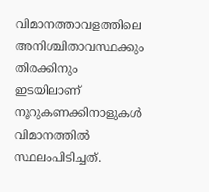വിമാനത്താവളത്തിലെ അനിശ്ചിതാവസ്ഥക്കും തിരക്കിനും ഇടയിലാണ് നൂറുകണക്കിനാളുകൾ വിമാനത്തിൽ സ്ഥലംപിടിച്ചത്.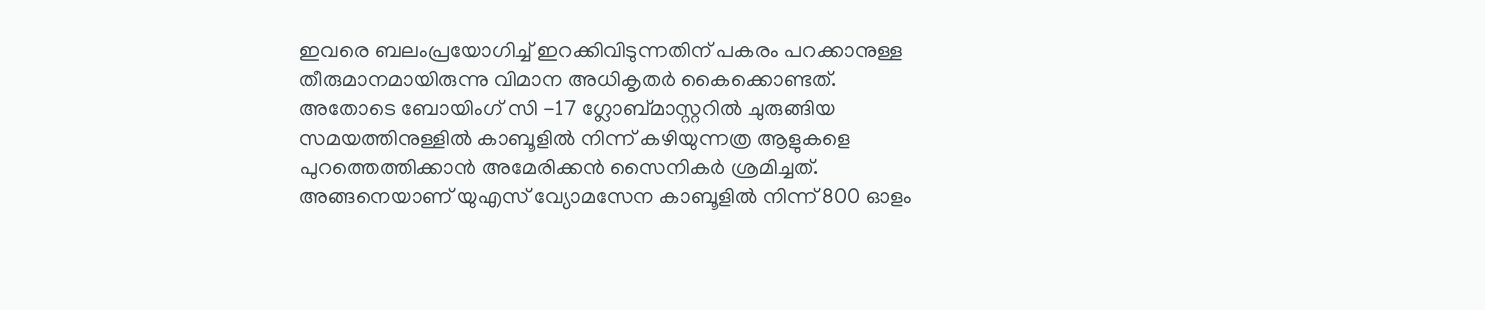ഇവരെ ബലംപ്രയോഗിച്ച് ഇറക്കിവിടുന്നതിന് പകരം പറക്കാനുള്ള തീരുമാനമായിരുന്നു വിമാന അധികൃതർ കൈക്കൊണ്ടത്. അതോടെ ബോയിംഗ് സി -17 ഗ്ലോബ്‌മാസ്റ്ററിൽ ചുരുങ്ങിയ സമയത്തിനുള്ളിൽ കാബൂളിൽ നിന്ന് കഴിയുന്നത്ര ആളുകളെ പുറത്തെത്തിക്കാന്‍ അമേരിക്കന്‍ സൈനികര്‍ ശ്രമിച്ചത്. അങ്ങനെയാണ് യുഎസ് വ്യോമസേന കാബൂളിൽ നിന്ന് 800 ഓളം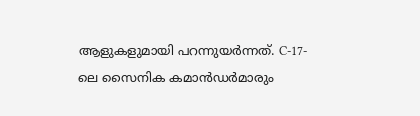ആളുകളുമായി പറന്നുയർന്നത്. C-17-ലെ സൈനിക കമാൻഡർമാരും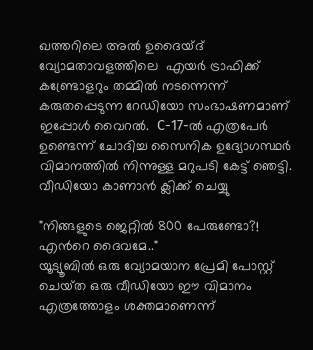ഖത്തറിലെ അല്‍ ഉദൈയ്ദ് വ്യോമതാവളത്തിലെ  എയര്‍ ട്രാഫിക്ക് കണ്ട്രോളറും തമ്മിൽ നടന്നെന്ന് കരുതപ്പെടുന്ന റേഡിയോ സംഭാഷണമാണ് ഇപ്പോൾ വൈറൽ.  C-17-ൽ എത്രപേർ ഉണ്ടെന്ന് ചോദിച്ച സൈനിക ഉദ്യോഗസ്ഥർ വിമാനത്തില്‍ നിന്നുള്ള മറുപടി കേട്ട് ഞെട്ടി.
വീഡിയോ കാണാന്‍ ക്ലിക്ക് ചെയ്യു

"നിങ്ങളുടെ ജെറ്റിൽ 800 പേരുണ്ടോ?! എന്‍റെ ദൈവമേ.."
യൂട്യൂബിൽ ഒരു വ്യോമയാന പ്രേമി പോസ്റ്റ് ചെയ്‍ത ഒരു വീഡിയോ ഈ വിമാനം എത്രത്തോളം ശക്തമാണെന്ന്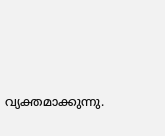വ്യക്തമാക്കുന്നു.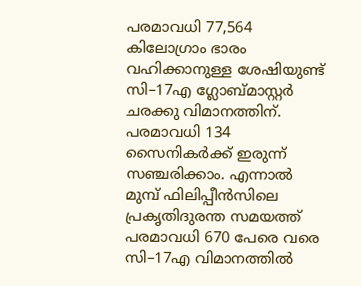പരമാവധി 77,564 കിലോഗ്രാം ഭാരം വഹിക്കാനുള്ള ശേഷിയുണ്ട്  സി–17എ ഗ്ലോബ്‍മാസ്റ്റര്‍ ചരക്കു വിമാനത്തിന്. പരമാവധി 134 സൈനികര്‍ക്ക് ഇരുന്ന് സഞ്ചരിക്കാം. എന്നാല്‍ മുമ്പ് ഫിലിപ്പീന്‍സിലെ പ്രകൃതിദുരന്ത സമയത്ത് പരമാവധി 670 പേരെ വരെ സി–17എ വിമാനത്തില്‍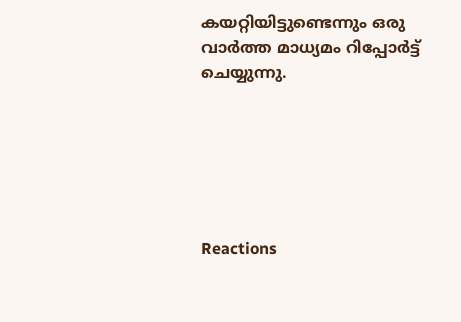കയറ്റിയിട്ടുണ്ടെന്നും ഒരു വാർത്ത മാധ്യമം റിപ്പോർട്ട് ചെയ്യുന്നു.






Reactions